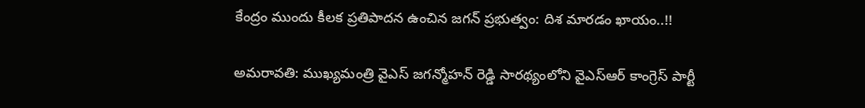కేంద్రం ముందు కీలక ప్రతిపాదన ఉంచిన జగన్ ప్రభుత్వం: దిశ మారడం ఖాయం..!!

అమరావతి: ముఖ్యమంత్రి వైఎస్ జగన్మోహన్ రెడ్డి సారథ్యంలోని వైఎస్ఆర్ కాంగ్రెస్ పార్టీ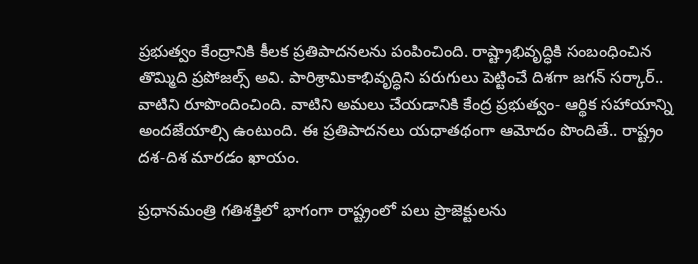ప్రభుత్వం కేంద్రానికి కీలక ప్రతిపాదనలను పంపించింది. రాష్ట్రాభివృద్ధికి సంబంధించిన తొమ్మిది ప్రపోజల్స్ అవి. పారిశ్రామికాభివృద్ధిని పరుగులు పెట్టించే దిశగా జగన్ సర్కార్.. వాటిని రూపొందించింది. వాటిని అమలు చేయడానికి కేంద్ర ప్రభుత్వం- ఆర్థిక సహాయాన్ని అందజేయాల్సి ఉంటుంది. ఈ ప్రతిపాదనలు యధాతథంగా ఆమోదం పొందితే.. రాష్ట్రం దశ-దిశ మారడం ఖాయం.

ప్రధానమంత్రి గతిశక్తిలో భాగంగా రాష్ట్రంలో పలు ప్రాజెక్టులను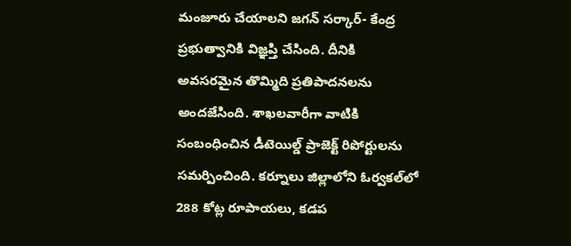మంజూరు చేయాలని జగన్ సర్కార్- కేంద్ర ప్రభుత్వానికి విజ్ఞప్తి చేసింది. దీనికి అవసరమైన తొమ్మిది ప్రతిపాదనలను అందజేసింది. శాఖలవారీగా వాటికి సంబంధించిన డీటెయిల్డ్ ప్రాజెక్ట్ రిపోర్టులను సమర్పించింది. కర్నూలు జిల్లాలోని ఓర్వకల్‌లో 288 కోట్ల రూపాయలు, కడప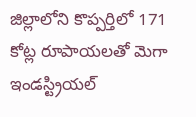జిల్లాలోని కొప్పర్తిలో 171 కోట్ల రూపాయలతో మెగా ఇండస్ట్రియల్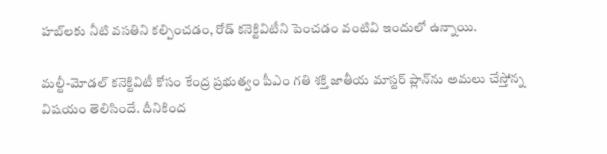హబ్‌లకు నీటి వసతిని కల్పించడం, రోడ్ కనెక్టివిటీని పెంచడం వంటివి ఇందులో ఉన్నాయి.

మల్టీ-మోడల్ కనెక్టివిటీ కోసం కేంద్ర ప్రభుత్వం పీఎం గతి శక్తి జాతీయ మాస్టర్ ప్లాన్‌ను అమలు చేస్తోన్న విషయం తెలిసిందే. దీనికింద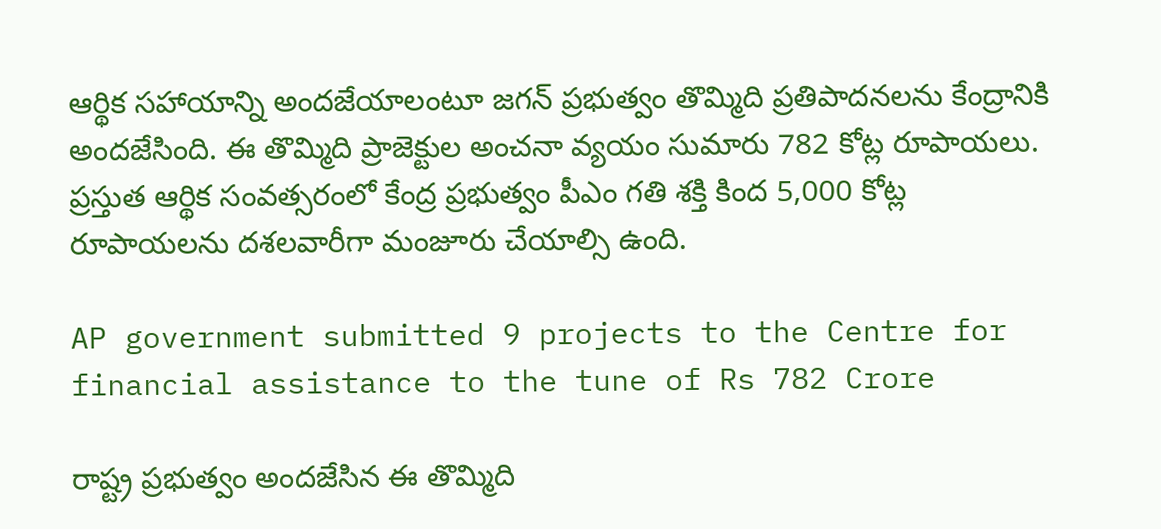ఆర్థిక సహాయాన్ని అందజేయాలంటూ జగన్ ప్రభుత్వం తొమ్మిది ప్రతిపాదనలను కేంద్రానికి అందజేసింది. ఈ తొమ్మిది ప్రాజెక్టుల అంచనా వ్యయం సుమారు 782 కోట్ల రూపాయలు. ప్రస్తుత ఆర్థిక సంవత్సరంలో కేంద్ర ప్రభుత్వం పీఎం గతి శక్తి కింద 5,000 కోట్ల రూపాయలను దశలవారీగా మంజూరు చేయాల్సి ఉంది.

AP government submitted 9 projects to the Centre for financial assistance to the tune of Rs 782 Crore

రాష్ట్ర ప్రభుత్వం అందజేసిన ఈ తొమ్మిది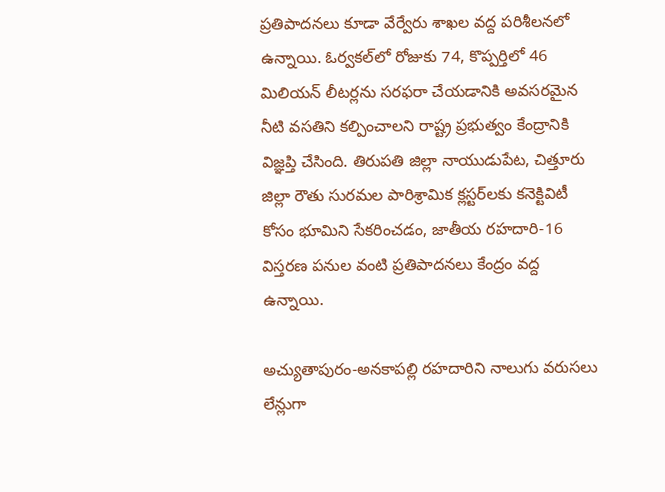ప్రతిపాదనలు కూడా వేర్వేరు శాఖల వద్ద పరిశీలనలో ఉన్నాయి. ఓర్వకల్‌లో రోజుకు 74, కొప్పర్తిలో 46 మిలియన్ లీటర్లను సరఫరా చేయడానికి అవసరమైన నీటి వసతిని కల్పించాలని రాష్ట్ర ప్రభుత్వం కేంద్రానికి విజ్ఞప్తి చేసింది. తిరుపతి జిల్లా నాయుడుపేట, చిత్తూరు జిల్లా రౌతు సురమల పారిశ్రామిక క్లస్టర్‌లకు కనెక్టివిటీ కోసం భూమిని సేకరించడం, జాతీయ రహదారి-16 విస్తరణ పనుల వంటి ప్రతిపాదనలు కేంద్రం వద్ద ఉన్నాయి.

అచ్యుతాపురం-అనకాపల్లి రహదారిని నాలుగు వరుసలు లేన్లుగా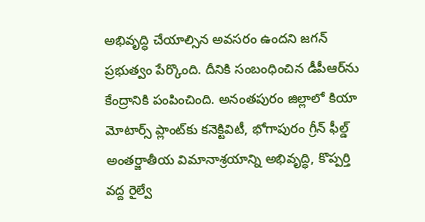అభివృద్ధి చేయాల్సిన అవసరం ఉందని జగన్ ప్రభుత్వం పేర్కొంది. దీనికి సంబంధించిన డీపీఆర్‌ను కేంద్రానికి పంపించింది. అనంతపురం జిల్లాలో కియా మోటార్స్ ప్లాంట్‌కు కనెక్టివిటీ, భోగాపురం గ్రీన్ ఫీల్డ్ అంతర్జాతీయ విమానాశ్రయాన్ని అభివృద్ధి, కొప్పర్తి వద్ద రైల్వే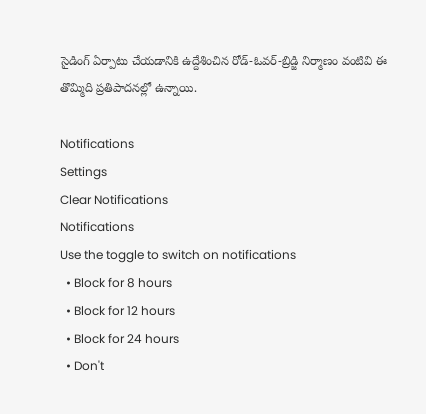సైడింగ్ ఏర్పాటు చేయడానికి ఉద్దేశించిన రోడ్-ఓవర్-బ్రిడ్జి నిర్మాణం వంటివి ఈ తొమ్మిది ప్రతిపాదనల్లో ఉన్నాయి.

Notifications
Settings
Clear Notifications
Notifications
Use the toggle to switch on notifications
  • Block for 8 hours
  • Block for 12 hours
  • Block for 24 hours
  • Don't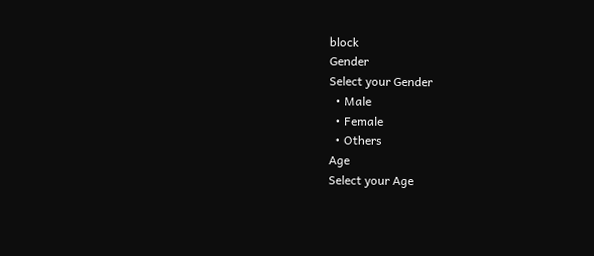block
Gender
Select your Gender
  • Male
  • Female
  • Others
Age
Select your Age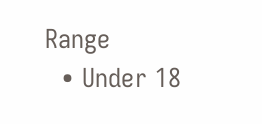Range
  • Under 18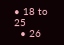• 18 to 25
  • 26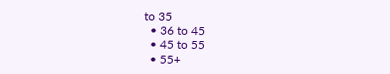to 35
  • 36 to 45
  • 45 to 55
  • 55+